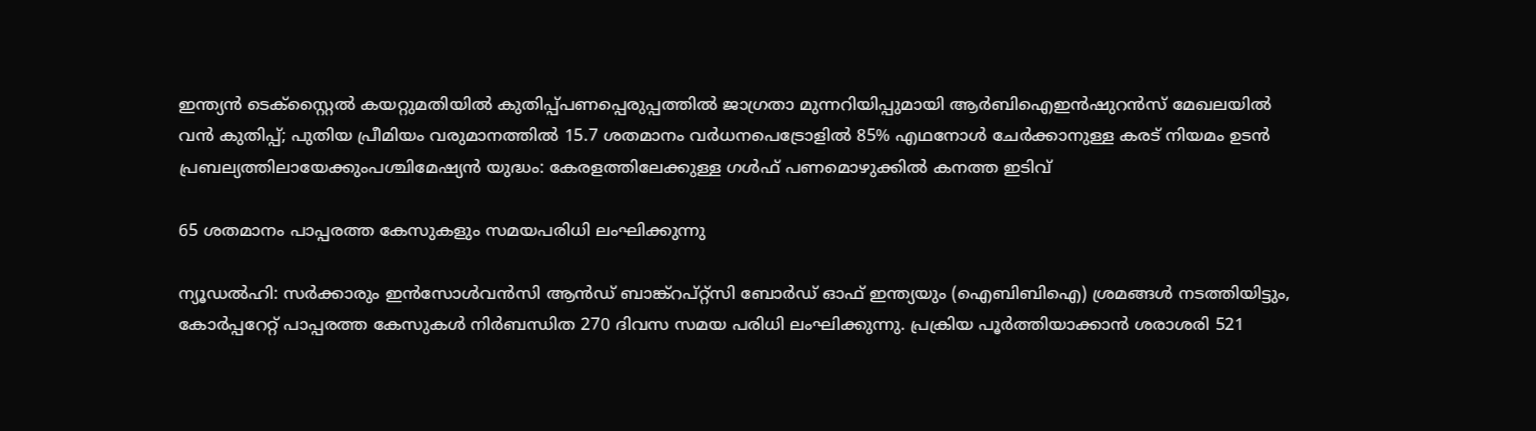ഇന്ത്യന്‍ ടെക്‌സ്റ്റൈല്‍ കയറ്റുമതിയില്‍ കുതിപ്പ്പണപ്പെരുപ്പത്തിൽ ജാഗ്രതാ മുന്നറിയിപ്പുമായി ആർബിഐഇൻഷുറൻസ് മേഖലയിൽ വൻ കുതിപ്പ്; പുതിയ പ്രീമിയം വരുമാനത്തിൽ 15.7 ശതമാനം വർധനപെട്രോളിൽ 85% എഥനോൾ ചേർക്കാനുള്ള കരട് നിയമം ഉടൻ പ്രബല്യത്തിലായേക്കുംപശ്ചിമേഷ്യൻ യുദ്ധം: കേരളത്തിലേക്കുള്ള ഗൾഫ് പണമൊഴുക്കിൽ കനത്ത ഇടിവ്

65 ശതമാനം പാപ്പരത്ത കേസുകളും സമയപരിധി ലംഘിക്കുന്നു

ന്യൂഡല്‍ഹി: സര്‍ക്കാരും ഇന്‍സോള്‍വന്‍സി ആന്‍ഡ് ബാങ്ക്‌റപ്റ്റ്‌സി ബോര്‍ഡ് ഓഫ് ഇന്ത്യയും (ഐബിബിഐ) ശ്രമങ്ങള്‍ നടത്തിയിട്ടും, കോര്‍പ്പറേറ്റ് പാപ്പരത്ത കേസുകള്‍ നിര്‍ബന്ധിത 270 ദിവസ സമയ പരിധി ലംഘിക്കുന്നു. പ്രക്രിയ പൂര്‍ത്തിയാക്കാന്‍ ശരാശരി 521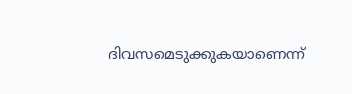ദിവസമെടുക്കുകയാണെന്ന്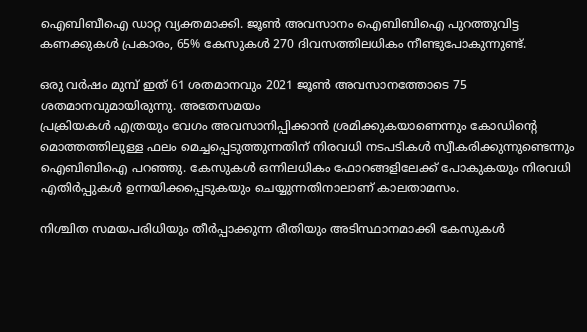ഐബിബീഐ ഡാറ്റ വ്യക്തമാക്കി. ജൂണ്‍ അവസാനം ഐബിബിഐ പുറത്തുവിട്ട കണക്കുകള്‍ പ്രകാരം, 65% കേസുകള്‍ 270 ദിവസത്തിലധികം നീണ്ടുപോകുന്നുണ്ട്.

ഒരു വര്‍ഷം മുമ്പ് ഇത് 61 ശതമാനവും 2021 ജൂണ്‍ അവസാനത്തോടെ 75 ശതമാനവുമായിരുന്നു. അതേസമയം
പ്രക്രിയകള്‍ എത്രയും വേഗം അവസാനിപ്പിക്കാന്‍ ശ്രമിക്കുകയാണെന്നും കോഡിന്റെ മൊത്തത്തിലുള്ള ഫലം മെച്ചപ്പെടുത്തുന്നതിന് നിരവധി നടപടികള്‍ സ്വീകരിക്കുന്നുണ്ടെന്നും ഐബിബിഐ പറഞ്ഞു. കേസുകള്‍ ഒന്നിലധികം ഫോറങ്ങളിലേക്ക് പോകുകയും നിരവധി എതിര്‍പ്പുകള്‍ ഉന്നയിക്കപ്പെടുകയും ചെയ്യുന്നതിനാലാണ് കാലതാമസം.

നിശ്ചിത സമയപരിധിയും തീര്‍പ്പാക്കുന്ന രീതിയും അടിസ്ഥാനമാക്കി കേസുകള്‍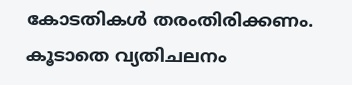കോടതികള്‍ തരംതിരിക്കണം. കൂടാതെ വ്യതിചലനം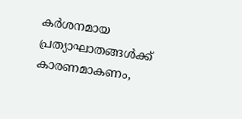കര്‍ശനമായ പ്രത്യാഘാതങ്ങള്‍ക്ക് കാരണമാകണം,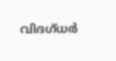വിദഗ്ധര്‍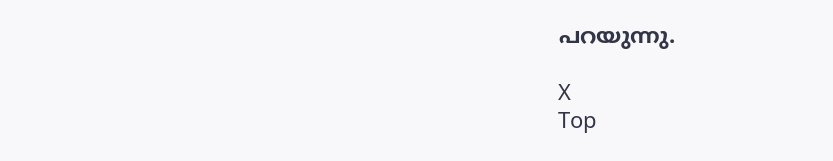പറയുന്നു.

X
Top